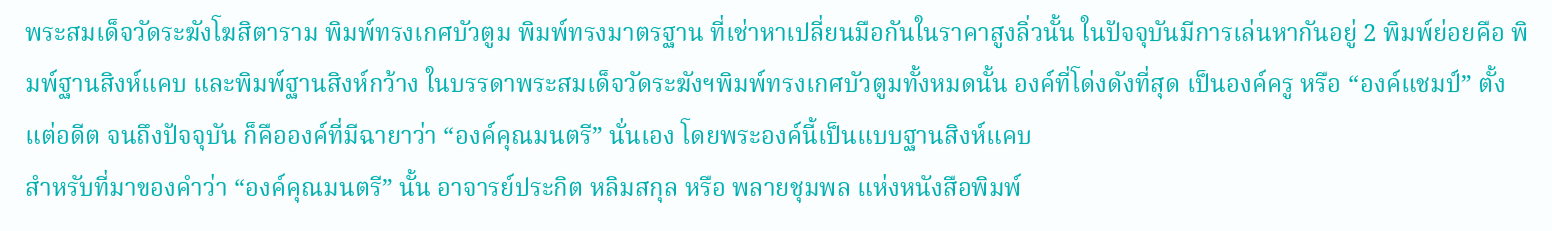พระสมเด็จวัดระฆังโฆสิตาราม พิมพ์ทรงเกศบัวตูม พิมพ์ทรงมาตรฐาน ที่เช่าหาเปลี่ยนมือกันในราคาสูงลิ่วนั้น ในปัจจุบันมีการเล่นหากันอยู่ 2 พิมพ์ย่อยคือ พิมพ์ฐานสิงห์แคบ และพิมพ์ฐานสิงห์กว้าง ในบรรดาพระสมเด็จวัดระฆังฯพิมพ์ทรงเกศบัวตูมทั้งหมดนั้น องค์ที่โด่งดังที่สุด เป็นองค์ครู หรือ “องค์แชมป์” ตั้งแต่อดีต จนถึงปัจจุบัน ก็คือองค์ที่มีฉายาว่า “องค์คุณมนตรี” นั่นเอง โดยพระองค์นี้เป็นแบบฐานสิงห์แคบ
สำหรับที่มาของคำว่า “องค์คุณมนตรี” นั้น อาจารย์ประกิต หลิมสกุล หรือ พลายชุมพล แห่งหนังสือพิมพ์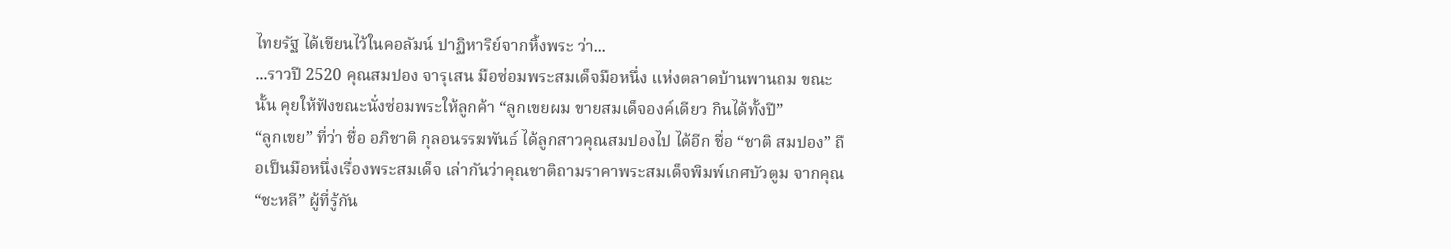ไทยรัฐ ได้เขียนไว้ในคอลัมน์ ปาฏิหาริย์จากหิ้งพระ ว่า...
...ราวปี 2520 คุณสมปอง จารุเสน มือซ่อมพระสมเด็จมือหนึ่ง แห่งตลาดบ้านพานถม ขณะนั้น คุยให้ฟังขณะนั่งซ่อมพระให้ลูกค้า “ลูกเขยผม ขายสมเด็จองค์เดียว กินได้ทั้งปี”
“ลูกเขย” ที่ว่า ชื่อ อภิชาติ กุลอนรรฆพันธ์ ได้ลูกสาวคุณสมปองไป ได้อีก ชื่อ “ชาติ สมปอง” ถือเป็นมือหนึ่งเรื่องพระสมเด็จ เล่ากันว่าคุณชาติถามราคาพระสมเด็จพิมพ์เกศบัวตูม จากคุณ “ชะหลี” ผู้ที่รู้กัน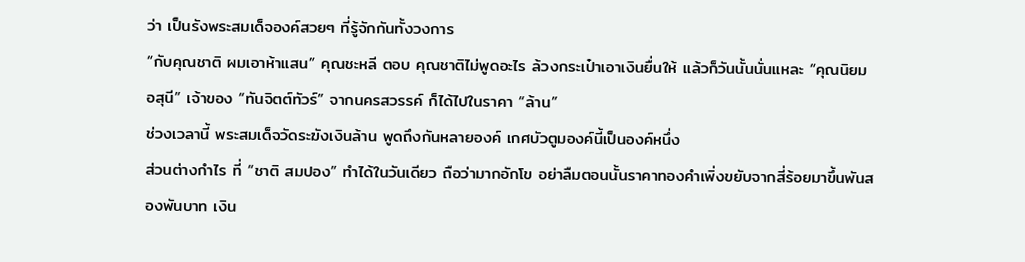ว่า เป็นรังพระสมเด็จองค์สวยๆ ที่รู้จักกันทั้งวงการ
“กับคุณชาติ ผมเอาห้าแสน” คุณชะหลี ตอบ คุณชาติไม่พูดอะไร ล้วงกระเป๋าเอาเงินยื่นให้ แล้วก็วันนั้นนั่นแหละ “คุณนิยม อสุนี” เจ้าของ “ทันจิตต์ทัวร์” จากนครสวรรค์ ก็ได้ไปในราคา “ล้าน”
ช่วงเวลานี้ พระสมเด็จวัดระฆังเงินล้าน พูดถึงกันหลายองค์ เกศบัวตูมองค์นี้เป็นองค์หนึ่ง
ส่วนต่างกำไร ที่ “ชาติ สมปอง” ทำได้ในวันเดียว ถือว่ามากอักโข อย่าลืมตอนนั้นราคาทองคำเพิ่งขยับจากสี่ร้อยมาขึ้นพันสองพันบาท เงิน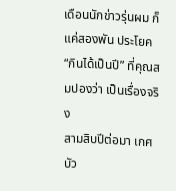เดือนนักข่าวรุ่นผม ก็แค่สองพัน ประโยค “กินได้เป็นปี” ที่คุณสมปองว่า เป็นเรื่องจริง
สามสิบปีต่อมา เกศบัว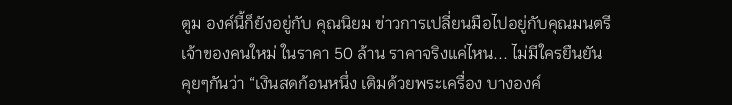ตูม องค์นี้ก็ยังอยู่กับ คุณนิยม ข่าวการเปลี่ยนมือไปอยู่กับคุณมนตรี เจ้าของคนใหม่ ในราคา 50 ล้าน ราคาจริงแค่ไหน... ไม่มีใครยืนยัน
คุยๆกันว่า “เงินสดก้อนหนึ่ง เติมด้วยพระเครื่อง บางองค์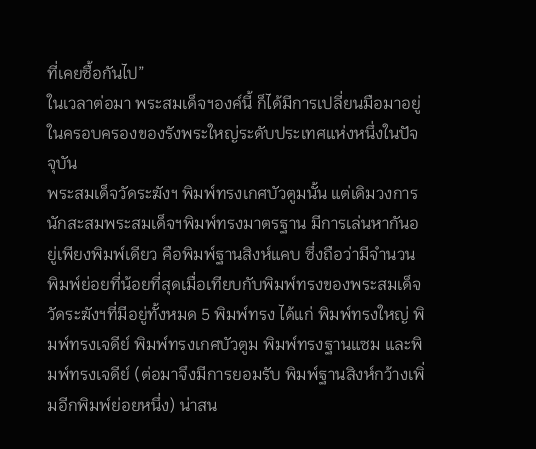ที่เคยซื้อกันไป”
ในเวลาต่อมา พระสมเด็จฯองค์นี้ ก็ได้มีการเปลี่ยนมือมาอยู่ในครอบครองของรังพระใหญ่ระดับประเทศแห่งหนึ่งในปัจจุบัน
พระสมเด็จวัดระฆังฯ พิมพ์ทรงเกศบัวตูมนั้น แต่เดิมวงการนักสะสมพระสมเด็จฯพิมพ์ทรงมาตรฐาน มีการเล่นหากันอยู่เพียงพิมพ์เดียว คือพิมพ์ฐานสิงห์แคบ ซึ่งถือว่ามีจำนวนพิมพ์ย่อยที่น้อยที่สุดเมื่อเทียบกับพิมพ์ทรงของพระสมเด็จวัดระฆังฯที่มีอยู่ทั้งหมด 5 พิมพ์ทรง ได้แก่ พิมพ์ทรงใหญ่ พิมพ์ทรงเจดีย์ พิมพ์ทรงเกศบัวตูม พิมพ์ทรงฐานแซม และพิมพ์ทรงเจดีย์ (ต่อมาจึงมีการยอมรับ พิมพ์ฐานสิงห์กว้างเพิ่มอีกพิมพ์ย่อยหนึ่ง) น่าสน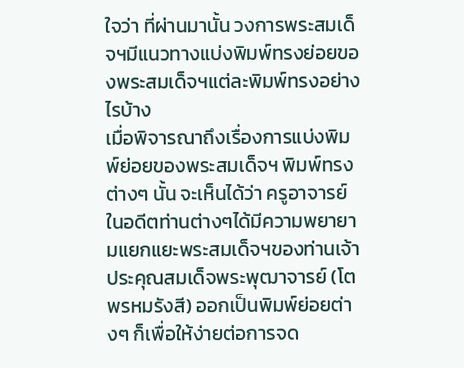ใจว่า ที่ผ่านมานั้น วงการพระสมเด็จฯมีแนวทางแบ่งพิมพ์ทรงย่อยของพระสมเด็จฯแต่ละพิมพ์ทรงอย่างไรบ้าง
เมื่อพิจารณาถึงเรื่องการแบ่งพิมพ์ย่อยของพระสมเด็จฯ พิมพ์ทรงต่างๆ นั้น จะเห็นได้ว่า ครูอาจารย์ในอดีตท่านต่างๆได้มีความพยายามแยกแยะพระสมเด็จฯของท่านเจ้าประคุณสมเด็จพระพุฒาจารย์ (โต พรหมรังสี) ออกเป็นพิมพ์ย่อยต่างๆ ก็เพื่อให้ง่ายต่อการจด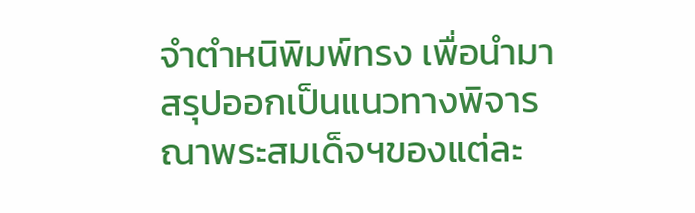จำตำหนิพิมพ์ทรง เพื่อนำมาสรุปออกเป็นแนวทางพิจารณาพระสมเด็จฯของแต่ละ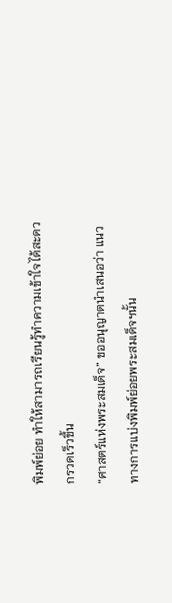พิมพ์ย่อย ทำให้สามารถเรียนรู้ทำความเข้าใจได้สะดวกรวดเร็วขึ้น
“ศาสตร์แห่งพระสมเด็จ” ขออนุญาตนำเสนอว่า แนวทางการแบ่งพิมพ์ย่อยพระสมเด็จฯนั้น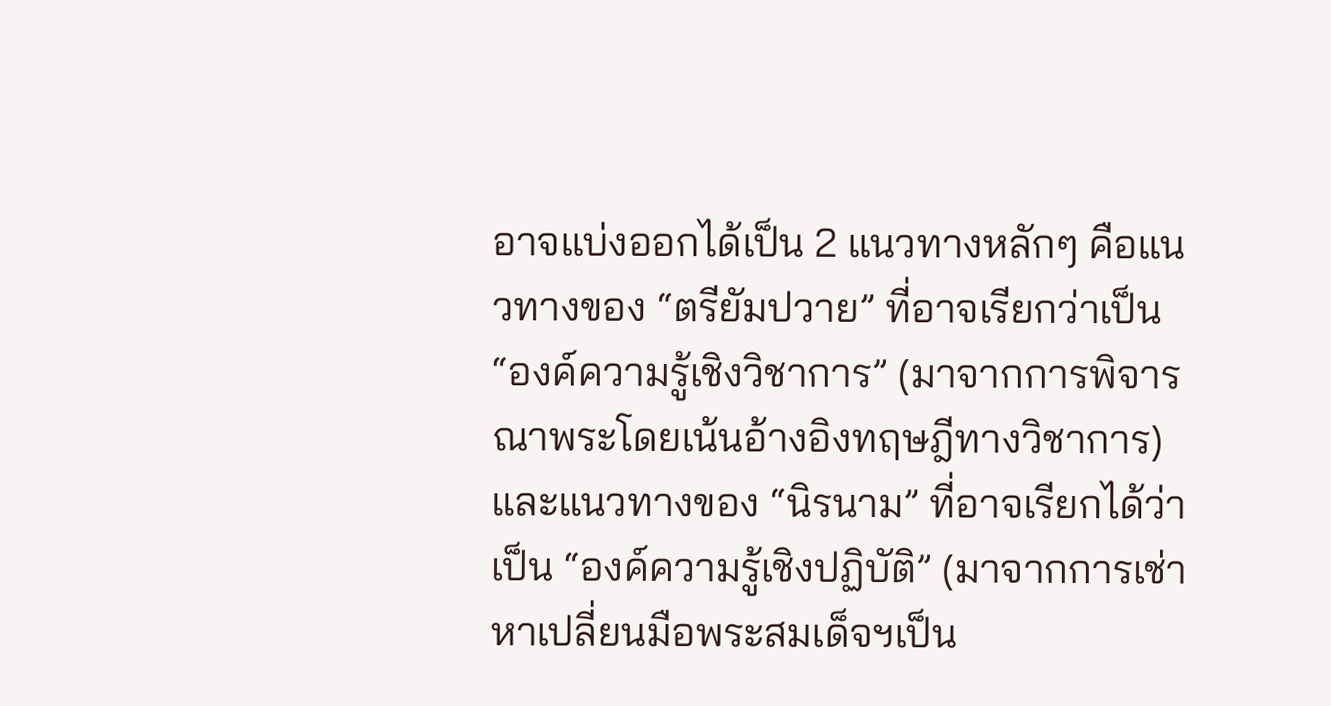อาจแบ่งออกได้เป็น 2 แนวทางหลักๆ คือแนวทางของ “ตรียัมปวาย” ที่อาจเรียกว่าเป็น “องค์ความรู้เชิงวิชาการ” (มาจากการพิจารณาพระโดยเน้นอ้างอิงทฤษฎีทางวิชาการ) และแนวทางของ “นิรนาม” ที่อาจเรียกได้ว่าเป็น “องค์ความรู้เชิงปฏิบัติ” (มาจากการเช่าหาเปลี่ยนมือพระสมเด็จฯเป็น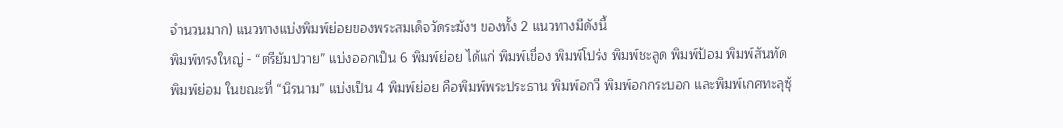จำนวนมาก) แนวทางแบ่งพิมพ์ย่อยของพระสมเด็จวัดระฆังฯ ของทั้ง 2 แนวทางมีดังนี้
พิมพ์ทรงใหญ่ - “ตรียัมปวาย” แบ่งออกเป็น 6 พิมพ์ย่อย ได้แก่ พิมพ์เขื่อง พิมพ์โปร่ง พิมพ์ชะลูด พิมพ์ป้อม พิมพ์สันทัด พิมพ์ย่อม ในขณะที่ “นิรนาม” แบ่งเป็น 4 พิมพ์ย่อย คือพิมพ์พระประธาน พิมพ์อกวี พิมพ์อกกระบอก และพิมพ์เกศทะลุซุ้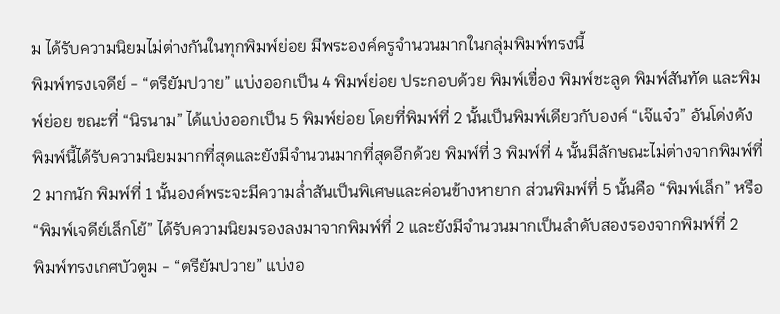ม ได้รับความนิยมไม่ต่างกันในทุกพิมพ์ย่อย มีพระองค์ครูจำนวนมากในกลุ่มพิมพ์ทรงนี้
พิมพ์ทรงเจดีย์ - “ตรียัมปวาย” แบ่งออกเป็น 4 พิมพ์ย่อย ประกอบด้วย พิมพ์เขื่อง พิมพ์ชะลูด พิมพ์สันทัด และพิมพ์ย่อย ขณะที่ “นิรนาม” ได้แบ่งออกเป็น 5 พิมพ์ย่อย โดยที่พิมพ์ที่ 2 นั้นเป็นพิมพ์เดียวกับองค์ “เจ๊แจ๋ว” อันโด่งดัง พิมพ์นี้ได้รับความนิยมมากที่สุดและยังมีจำนวนมากที่สุดอีกด้วย พิมพ์ที่ 3 พิมพ์ที่ 4 นั้นมีลักษณะไม่ต่างจากพิมพ์ที่ 2 มากนัก พิมพ์ที่ 1 นั้นองค์พระจะมีความล่ำสันเป็นพิเศษและค่อนข้างหายาก ส่วนพิมพ์ที่ 5 นั้นคือ “พิมพ์เล็ก” หรือ “พิมพ์เจดีย์เล็กโย้” ได้รับความนิยมรองลงมาจากพิมพ์ที่ 2 และยังมีจำนวนมากเป็นลำดับสองรองจากพิมพ์ที่ 2
พิมพ์ทรงเกศบัวตูม - “ตรียัมปวาย” แบ่งอ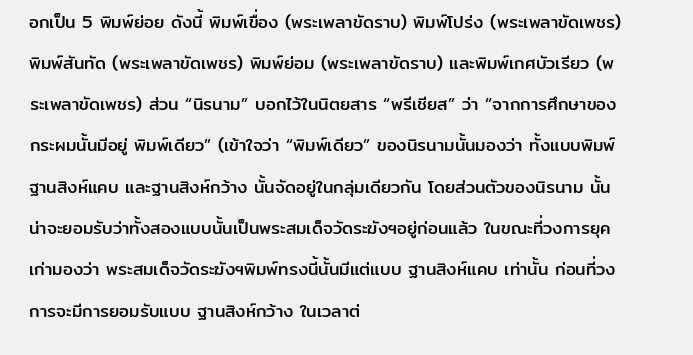อกเป็น 5 พิมพ์ย่อย ดังนี้ พิมพ์เขื่อง (พระเพลาขัดราบ) พิมพ์โปร่ง (พระเพลาขัดเพชร) พิมพ์สันทัด (พระเพลาขัดเพชร) พิมพ์ย่อม (พระเพลาขัดราบ) และพิมพ์เกศบัวเรียว (พระเพลาขัดเพชร) ส่วน “นิรนาม” บอกไว้ในนิตยสาร “พรีเชียส” ว่า “จากการศึกษาของกระผมนั้นมีอยู่ พิมพ์เดียว” (เข้าใจว่า “พิมพ์เดียว” ของนิรนามนั้นมองว่า ทั้งแบบพิมพ์ฐานสิงห์แคบ และฐานสิงห์กว้าง นั้นจัดอยู่ในกลุ่มเดียวกัน โดยส่วนตัวของนิรนาม นั้น น่าจะยอมรับว่าทั้งสองแบบนั้นเป็นพระสมเด็จวัดระฆังฯอยู่ก่อนแล้ว ในขณะที่วงการยุคเก่ามองว่า พระสมเด็จวัดระฆังฯพิมพ์ทรงนี้นั้นมีแต่แบบ ฐานสิงห์แคบ เท่านั้น ก่อนที่วงการจะมีการยอมรับแบบ ฐานสิงห์กว้าง ในเวลาต่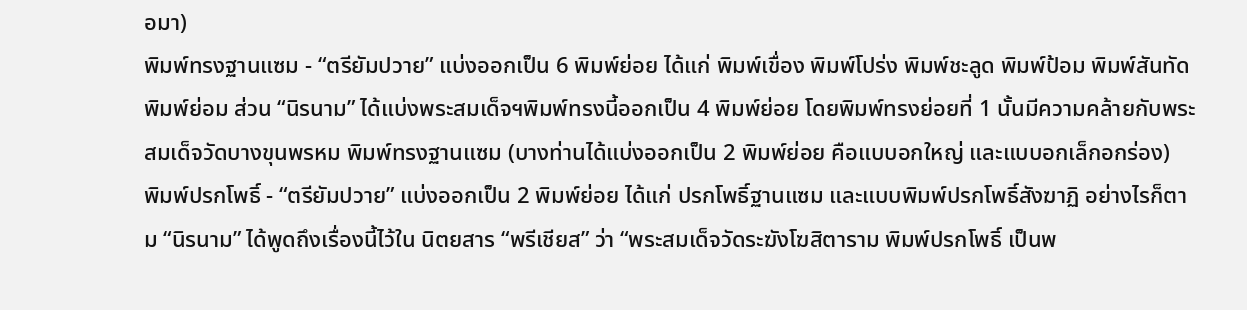อมา)
พิมพ์ทรงฐานแซม - “ตรียัมปวาย” แบ่งออกเป็น 6 พิมพ์ย่อย ได้แก่ พิมพ์เขื่อง พิมพ์โปร่ง พิมพ์ชะลูด พิมพ์ป้อม พิมพ์สันทัด พิมพ์ย่อม ส่วน “นิรนาม” ได้แบ่งพระสมเด็จฯพิมพ์ทรงนี้ออกเป็น 4 พิมพ์ย่อย โดยพิมพ์ทรงย่อยที่ 1 นั้นมีความคล้ายกับพระสมเด็จวัดบางขุนพรหม พิมพ์ทรงฐานแซม (บางท่านได้แบ่งออกเป็น 2 พิมพ์ย่อย คือแบบอกใหญ่ และแบบอกเล็กอกร่อง)
พิมพ์ปรกโพธิ์ - “ตรียัมปวาย” แบ่งออกเป็น 2 พิมพ์ย่อย ได้แก่ ปรกโพธิ์ฐานแซม และแบบพิมพ์ปรกโพธิ์สังฆาฏิ อย่างไรก็ตาม “นิรนาม” ได้พูดถึงเรื่องนี้ไว้ใน นิตยสาร “พรีเชียส” ว่า “พระสมเด็จวัดระฆังโฆสิตาราม พิมพ์ปรกโพธิ์ เป็นพ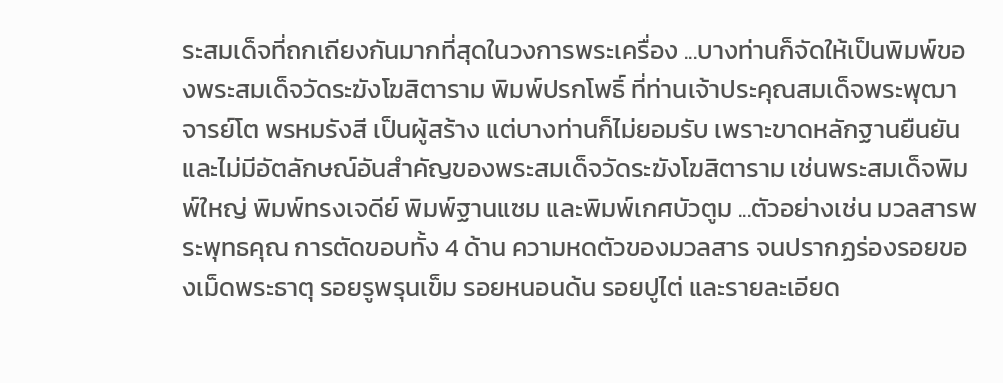ระสมเด็จที่ถกเถียงกันมากที่สุดในวงการพระเครื่อง ...บางท่านก็จัดให้เป็นพิมพ์ของพระสมเด็จวัดระฆังโฆสิตาราม พิมพ์ปรกโพธิ์ ที่ท่านเจ้าประคุณสมเด็จพระพุฒาจารย์โต พรหมรังสี เป็นผู้สร้าง แต่บางท่านก็ไม่ยอมรับ เพราะขาดหลักฐานยืนยันและไม่มีอัตลักษณ์อันสำคัญของพระสมเด็จวัดระฆังโฆสิตาราม เช่นพระสมเด็จพิมพ์ใหญ่ พิมพ์ทรงเจดีย์ พิมพ์ฐานแซม และพิมพ์เกศบัวตูม ...ตัวอย่างเช่น มวลสารพระพุทธคุณ การตัดขอบทั้ง 4 ด้าน ความหดตัวของมวลสาร จนปรากฏร่องรอยของเม็ดพระธาตุ รอยรูพรุนเข็ม รอยหนอนด้น รอยปูไต่ และรายละเอียด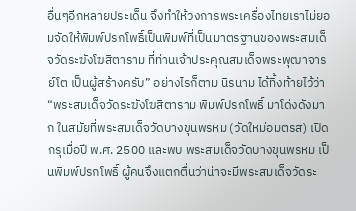อื่นๆอีกหลายประเด็น จึงทำให้วงการพระเครื่องไทยเราไม่ยอมจัดให้พิมพ์ปรกโพธิ์เป็นพิมพ์ที่เป็นมาตรฐานของพระสมเด็จวัดระฆังโฆสิตาราม ที่ท่านเจ้าประคุณสมเด็จพระพุฒาจารย์โต เป็นผู้สร้างครับ” อย่างไรก็ตาม นิรนาม ได้ทิ้งท้ายไว้ว่า “พระสมเด็จวัดระฆังโฆสิตาราม พิมพ์ปรกโพธิ์ มาโด่งดังมาก ในสมัยที่พระสมเด็จวัดบางขุนพรหม (วัดใหม่อมตรส) เปิดกรุเมื่อปี พ.ศ. 2500 และพบ พระสมเด็จวัดบางขุนพรหม เป็นพิมพ์ปรกโพธิ์ ผู้คนจึงแตกตื่นว่าน่าจะมีพระสมเด็จวัดระ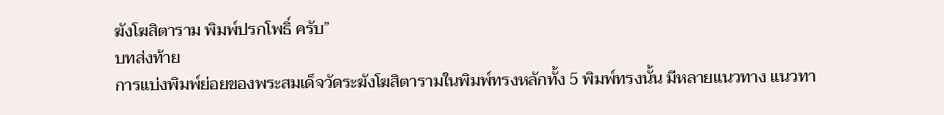ฆังโฆสิตาราม พิมพ์ปรกโพธิ์ ครับ”
บทส่งท้าย
การแบ่งพิมพ์ย่อยของพระสมเด็จวัดระฆังโฆสิตารามในพิมพ์ทรงหลักทั้ง 5 พิมพ์ทรงนั้น มีหลายแนวทาง แนวทา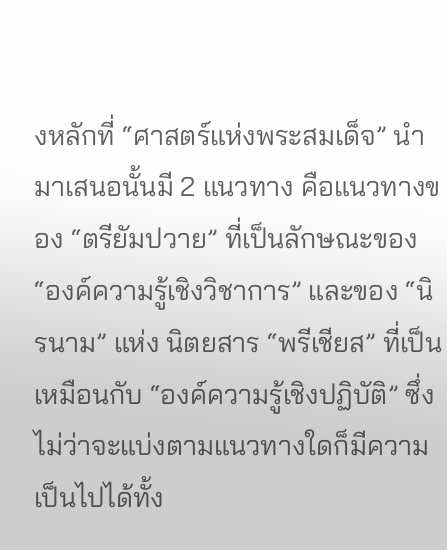งหลักที่ “ศาสตร์แห่งพระสมเด็จ” นำมาเสนอนั้นมี 2 แนวทาง คือแนวทางของ “ตรียัมปวาย” ที่เป็นลักษณะของ “องค์ความรู้เชิงวิชาการ” และของ “นิรนาม” แห่ง นิตยสาร “พรีเชียส” ที่เป็นเหมือนกับ “องค์ความรู้เชิงปฏิบัติ” ซึ่งไม่ว่าจะแบ่งตามแนวทางใดก็มีความเป็นไปได้ทั้ง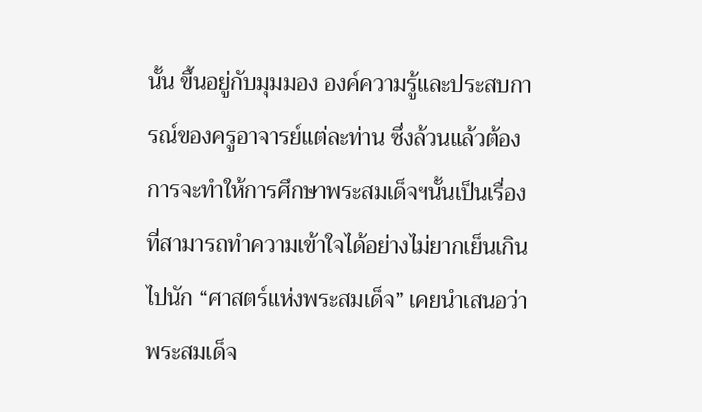นั้น ขึ้นอยู่กับมุมมอง องค์ความรู้และประสบการณ์ของครูอาจารย์แต่ละท่าน ซึ่งล้วนแล้วต้องการจะทำให้การศึกษาพระสมเด็จฯนั้นเป็นเรื่องที่สามารถทำความเข้าใจได้อย่างไม่ยากเย็นเกินไปนัก “ศาสตร์แห่งพระสมเด็จ” เคยนำเสนอว่า พระสมเด็จ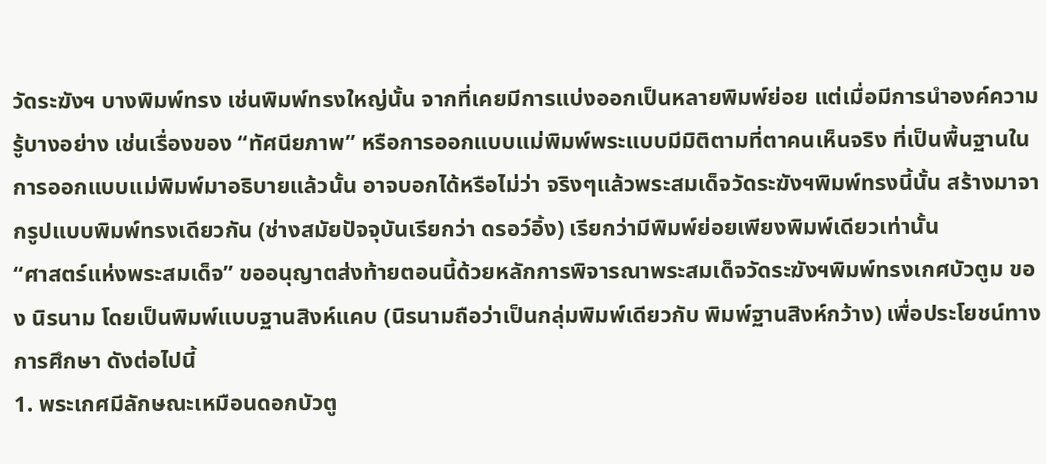วัดระฆังฯ บางพิมพ์ทรง เช่นพิมพ์ทรงใหญ่นั้น จากที่เคยมีการแบ่งออกเป็นหลายพิมพ์ย่อย แต่เมื่อมีการนำองค์ความรู้บางอย่าง เช่นเรื่องของ “ทัศนียภาพ” หรือการออกแบบแม่พิมพ์พระแบบมีมิติตามที่ตาคนเห็นจริง ที่เป็นพื้นฐานในการออกแบบแม่พิมพ์มาอธิบายแล้วนั้น อาจบอกได้หรือไม่ว่า จริงๆแล้วพระสมเด็จวัดระฆังฯพิมพ์ทรงนี้นั้น สร้างมาจากรูปแบบพิมพ์ทรงเดียวกัน (ช่างสมัยปัจจุบันเรียกว่า ดรอว์อิ้ง) เรียกว่ามีพิมพ์ย่อยเพียงพิมพ์เดียวเท่านั้น
“ศาสตร์แห่งพระสมเด็จ” ขออนุญาตส่งท้ายตอนนี้ด้วยหลักการพิจารณาพระสมเด็จวัดระฆังฯพิมพ์ทรงเกศบัวตูม ของ นิรนาม โดยเป็นพิมพ์แบบฐานสิงห์แคบ (นิรนามถือว่าเป็นกลุ่มพิมพ์เดียวกับ พิมพ์ฐานสิงห์กว้าง) เพื่อประโยชน์ทางการศึกษา ดังต่อไปนี้
1. พระเกศมีลักษณะเหมือนดอกบัวตู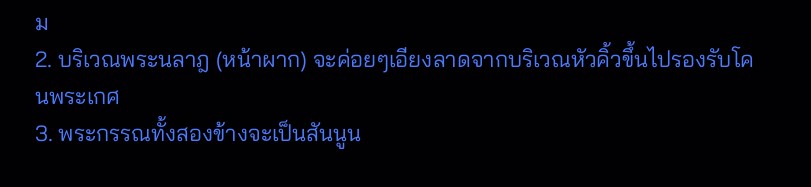ม
2. บริเวณพระนลาฎ (หน้าผาก) จะค่อยๆเอียงลาดจากบริเวณหัวคิ้วขึ้นไปรองรับโคนพระเกศ
3. พระกรรณทั้งสองข้างจะเป็นสันนูน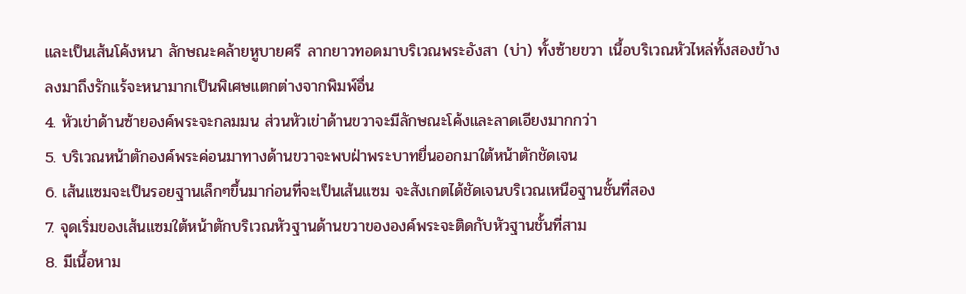และเป็นเส้นโค้งหนา ลักษณะคล้ายหูบายศรี ลากยาวทอดมาบริเวณพระอังสา (บ่า) ทั้งซ้ายขวา เนื้อบริเวณหัวไหล่ทั้งสองข้างลงมาถึงรักแร้จะหนามากเป็นพิเศษแตกต่างจากพิมพ์อื่น
4. หัวเข่าด้านซ้ายองค์พระจะกลมมน ส่วนหัวเข่าด้านขวาจะมีลักษณะโค้งและลาดเอียงมากกว่า
5. บริเวณหน้าตักองค์พระค่อนมาทางด้านขวาจะพบฝ่าพระบาทยื่นออกมาใต้หน้าตักชัดเจน
6. เส้นแซมจะเป็นรอยฐานเล็กๆขึ้นมาก่อนที่จะเป็นเส้นแซม จะสังเกตได้ชัดเจนบริเวณเหนือฐานชั้นที่สอง
7. จุดเริ่มของเส้นแซมใต้หน้าตักบริเวณหัวฐานด้านขวาขององค์พระจะติดกับหัวฐานชั้นที่สาม
8. มีเนื้อหาม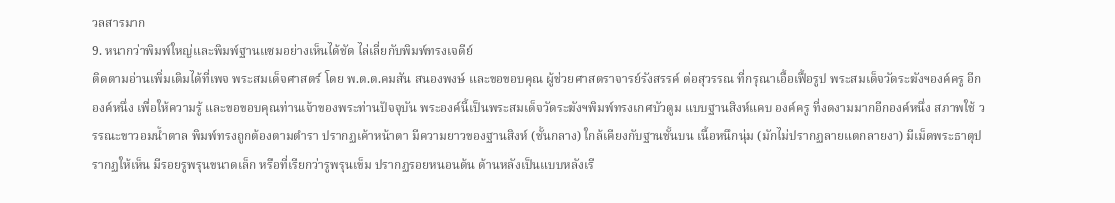วลสารมาก
9. หนากว่าพิมพ์ใหญ่และพิมพ์ฐานแซมอย่างเห็นได้ชัด ไล่เลี่ยกับพิมพ์ทรงเจดีย์
ติดตามอ่านเพิ่มเติมได้ที่เพจ พระสมเด็จศาสตร์ โดย พ.ต.ต.คมสัน สนองพงษ์ และขอขอบคุณ ผู้ช่วยศาสตราจารย์รังสรรค์ ต่อสุวรรณ ที่กรุณาเอื้อเฟื้อรูป พระสมเด็จวัดระฆังฯองค์ครู อีกองค์หนึ่ง เพื่อให้ความรู้ และขอขอบคุณท่านเจ้าของพระท่านปัจจุบัน พระองค์นี้เป็นพระสมเด็จวัดระฆังฯพิมพ์ทรงเกศบัวตูม แบบฐานสิงห์แคบ องค์ครู ที่งดงามมากอีกองค์หนึ่ง สภาพใช้ วรรณะขาวอมน้ำตาล พิมพ์ทรงถูกต้องตามตำรา ปรากฏเค้าหน้าตา มีความยาวของฐานสิงห์ (ชั้นกลาง) ใกล้เคียงกับฐานชั้นบน เนื้อหนึกนุ่ม (มักไม่ปรากฏลายแตกลายงา) มีเม็ดพระธาตุปรากฏให้เห็น มีรอยรูพรุนขนาดเล็ก หรือที่เรียกว่ารูพรุนเข็ม ปรากฏรอยหนอนด้น ด้านหลังเป็นแบบหลังเรี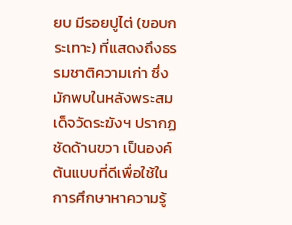ยบ มีรอยปูไต่ (ขอบกระเทาะ) ที่แสดงถึงธรรมชาติความเก่า ซึ่งมักพบในหลังพระสมเด็จวัดระฆังฯ ปรากฏชัดด้านขวา เป็นองค์ต้นแบบที่ดีเพื่อใช้ในการศึกษาหาความรู้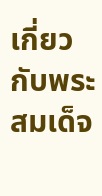เกี่ยวกับพระสมเด็จ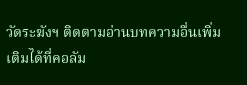วัดระฆังฯ ติดตามอ่านบทความอื่นเพิ่มเติมได้ที่คอลัม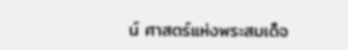น์ ศาสตร์แห่งพระสมเด็จ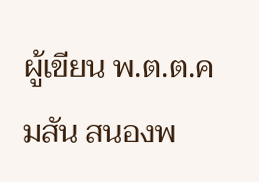ผู้เขียน พ.ต.ต.คมสัน สนองพ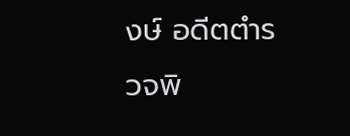งษ์ อดีตตำรวจพิ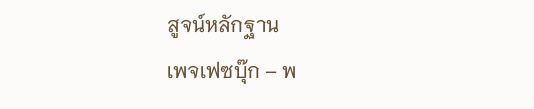สูจน์หลักฐาน
เพจเฟซบุ๊ก – พ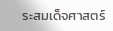ระสมเด็จศาสตร์